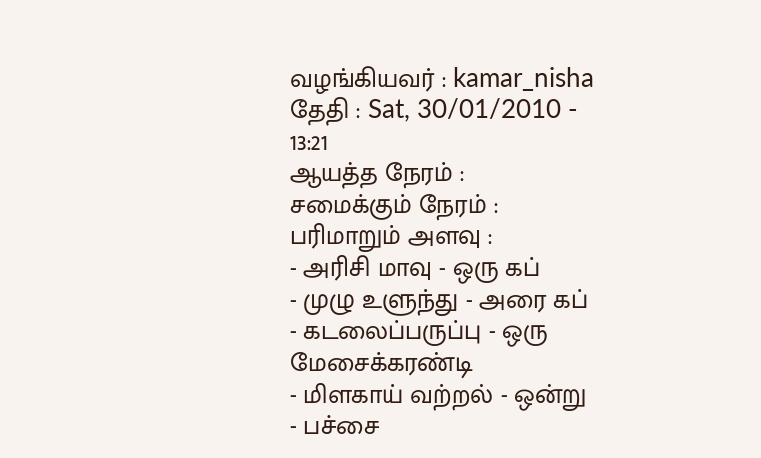வழங்கியவர் : kamar_nisha
தேதி : Sat, 30/01/2010 - 13:21
ஆயத்த நேரம் :
சமைக்கும் நேரம் :
பரிமாறும் அளவு :
- அரிசி மாவு - ஒரு கப்
- முழு உளுந்து - அரை கப்
- கடலைப்பருப்பு - ஒரு மேசைக்கரண்டி
- மிளகாய் வற்றல் - ஒன்று
- பச்சை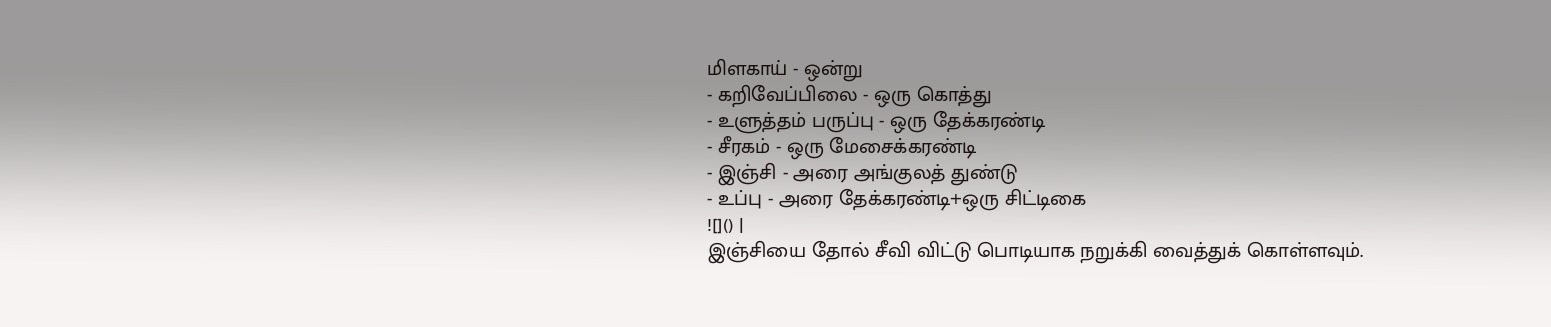மிளகாய் - ஒன்று
- கறிவேப்பிலை - ஒரு கொத்து
- உளுத்தம் பருப்பு - ஒரு தேக்கரண்டி
- சீரகம் - ஒரு மேசைக்கரண்டி
- இஞ்சி - அரை அங்குலத் துண்டு
- உப்பு - அரை தேக்கரண்டி+ஒரு சிட்டிகை
![]() |
இஞ்சியை தோல் சீவி விட்டு பொடியாக நறுக்கி வைத்துக் கொள்ளவும்.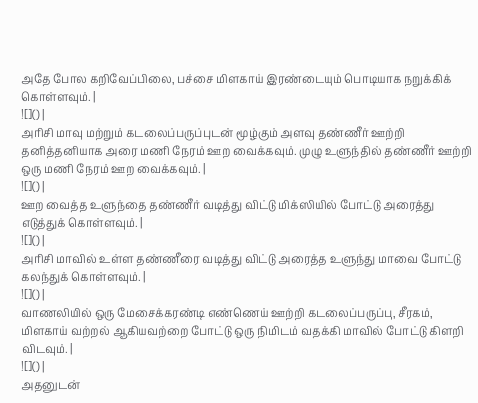அதே போல கறிவேப்பிலை, பச்சை மிளகாய் இரண்டையும் பொடியாக நறுக்கிக் கொள்ளவும். |
![]() |
அரிசி மாவு மற்றும் கடலைப்பருப்புடன் மூழ்கும் அளவு தண்ணீர் ஊற்றி தனித்தனியாக அரை மணி நேரம் ஊற வைக்கவும். முழு உளுந்தில் தண்ணீர் ஊற்றி ஒரு மணி நேரம் ஊற வைக்கவும். |
![]() |
ஊற வைத்த உளுந்தை தண்ணீர் வடித்து விட்டு மிக்ஸியில் போட்டு அரைத்து எடுத்துக் கொள்ளவும். |
![]() |
அரிசி மாவில் உள்ள தண்ணீரை வடித்து விட்டு அரைத்த உளுந்து மாவை போட்டு கலந்துக் கொள்ளவும். |
![]() |
வாணலியில் ஒரு மேசைக்கரண்டி எண்ணெய் ஊற்றி கடலைப்பருப்பு, சீரகம், மிளகாய் வற்றல் ஆகியவற்றை போட்டு ஒரு நிமிடம் வதக்கி மாவில் போட்டு கிளறி விடவும். |
![]() |
அதனுடன்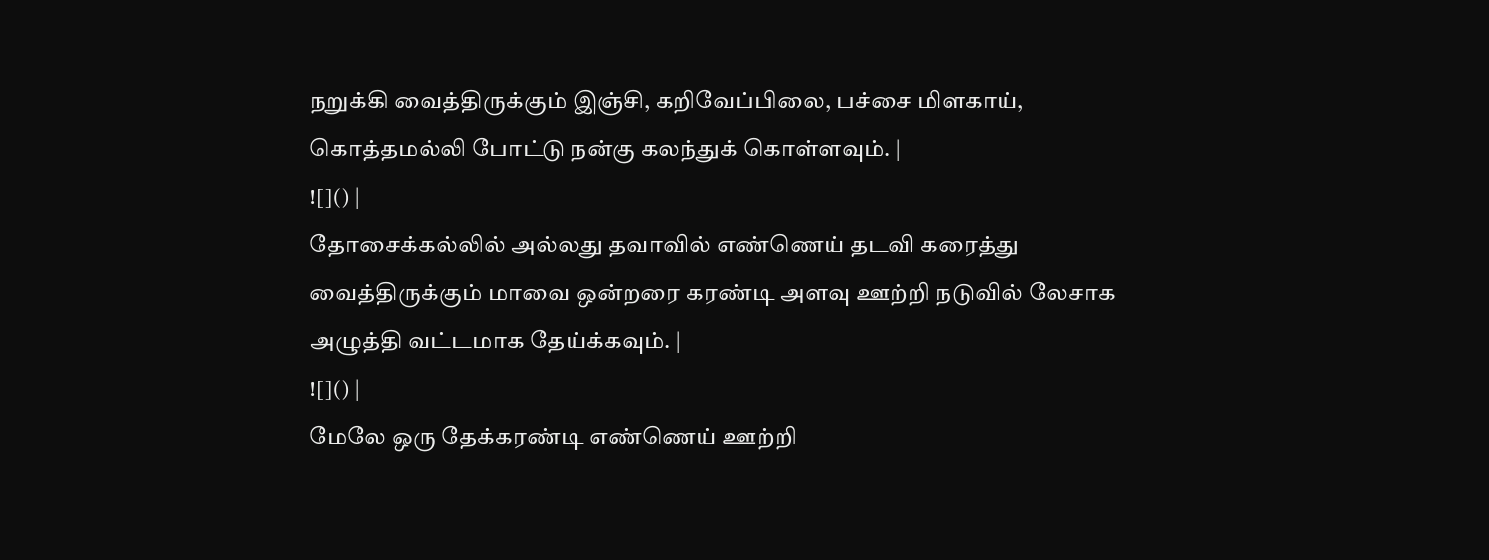நறுக்கி வைத்திருக்கும் இஞ்சி, கறிவேப்பிலை, பச்சை மிளகாய், கொத்தமல்லி போட்டு நன்கு கலந்துக் கொள்ளவும். |
![]() |
தோசைக்கல்லில் அல்லது தவாவில் எண்ணெய் தடவி கரைத்து வைத்திருக்கும் மாவை ஒன்றரை கரண்டி அளவு ஊற்றி நடுவில் லேசாக அழுத்தி வட்டமாக தேய்க்கவும். |
![]() |
மேலே ஒரு தேக்கரண்டி எண்ணெய் ஊற்றி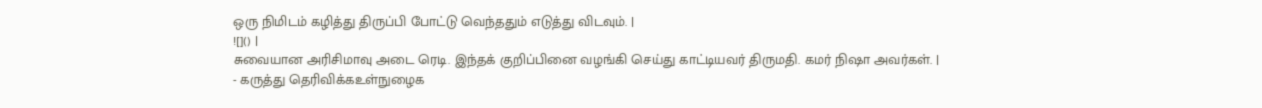ஒரு நிமிடம் கழித்து திருப்பி போட்டு வெந்ததும் எடுத்து விடவும். |
![]() |
சுவையான அரிசிமாவு அடை ரெடி. இந்தக் குறிப்பினை வழங்கி செய்து காட்டியவர் திருமதி. கமர் நிஷா அவர்கள். |
- கருத்து தெரிவிக்கஉள்நுழைக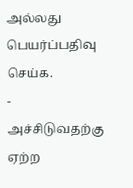அல்லது பெயர்ப்பதிவு செய்க.
- அச்சிடுவதற்கு ஏற்ற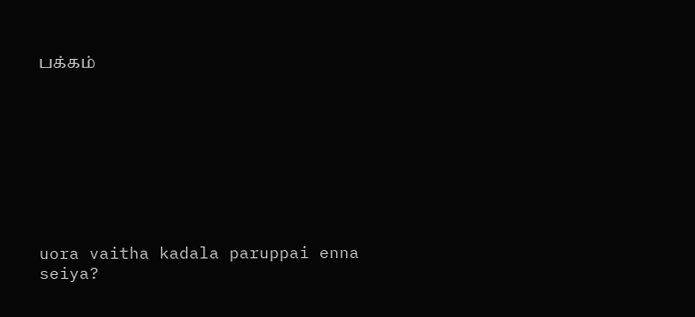பக்கம்









uora vaitha kadala paruppai enna seiya?